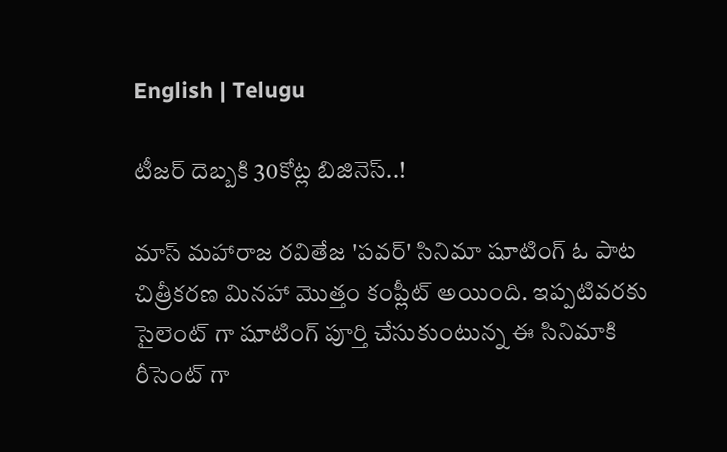English | Telugu

టీజర్ దెబ్బకి 30కోట్ల బిజినెస్..!

మాస్ మహారాజ రవితేజ 'పవర్' సినిమా షూటింగ్ ఓ పాట చిత్రీకరణ మినహా మొత్తం కంప్లీట్ అయింది. ఇప్పటివరకు సైలెంట్ గా షూటింగ్ పూర్తి చేసుకుంటున్న ఈ సినిమాకి రీసెంట్ గా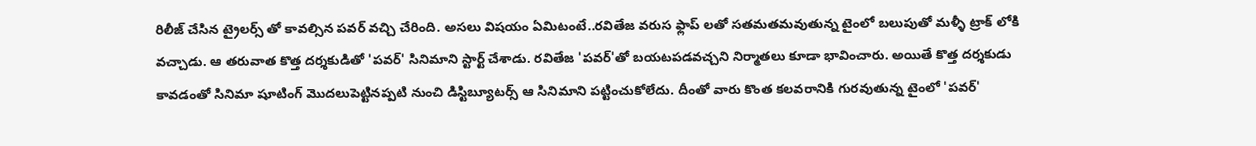రిలీజ్ చేసిన ట్రైలర్స్ తో కావల్సిన పవర్ వచ్చి చేరింది. అసలు విషయం ఏమిటంటే..రవితేజ వరుస ఫ్లాప్ లతో సతమతమవుతున్న టైంలో బలుపుతో మళ్ళీ ట్రాక్ లోకి వచ్చాడు. ఆ తరువాత కొత్త దర్శకుడితో 'పవర్' సినిమాని స్టార్ట్ చేశాడు. రవితేజ 'పవర్'తో బయటపడవచ్చని నిర్మాతలు కూడా భావించారు. అయితే కొత్త దర్శకుడు కావడంతో సినిమా షూటింగ్ మొదలుపెట్టినప్పటి నుంచి డిస్టిబ్యూటర్స్ ఆ సినిమాని పట్టించుకోలేదు. దీంతో వారు కొంత కలవరానికి గురవుతున్న టైంలో 'పవర్'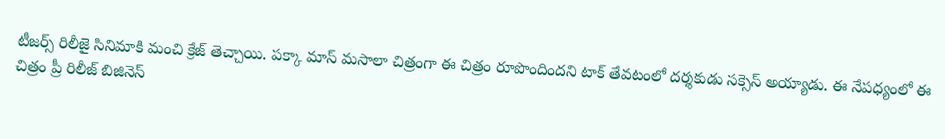టీజర్స్ రిలీజై సినిమాకి మంచి క్రేజ్ తెచ్చాయి. పక్కా మాస్ మసాలా చిత్రంగా ఈ చిత్రం రూపొందిందని టాక్ తేవటంలో దర్శకుడు సక్సెస్ అయ్యాడు. ఈ నేపధ్యంలో ఈ చిత్రం ప్రీ రిలీజ్ బిజినెస్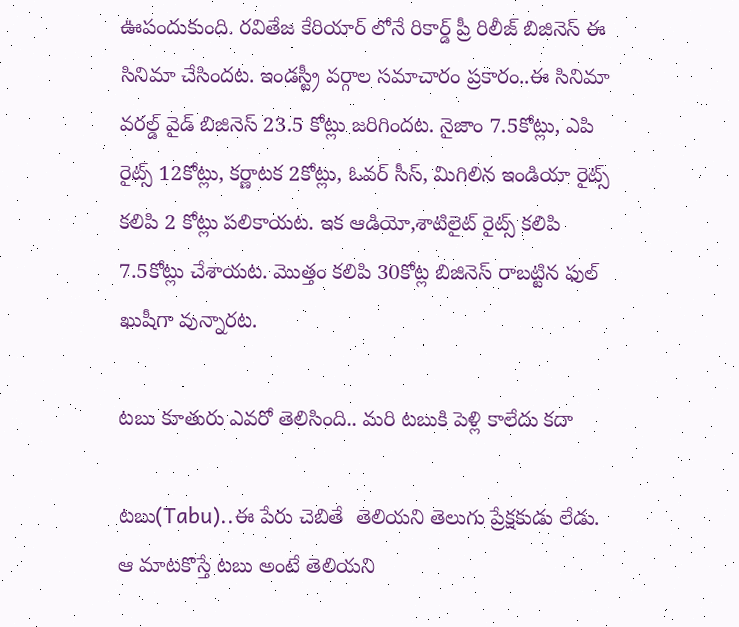ఊపందుకుంది. రవితేజ కేరియార్ లోనే రికార్డ్ ప్రీ రిలీజ్ బిజినెస్ ఈ సినిమా చేసిందట. ఇండస్ట్రీ వర్గాల సమాచారం ప్రకారం..ఈ సినిమా వరల్డ్ వైడ్ బిజినెస్ 23.5 కోట్లు జరిగిందట. నైజాం 7.5కోట్లు, ఎపి రైట్స్ 12కోట్లు, కర్ణాటక 2కోట్లు, ఓవర్ సీస్, మిగిలిన ఇండియా రైట్స్ కలిపి 2 కోట్లు పలికాయట. ఇక ఆడియో,శాటిలైట్ రైట్స్ కలిపి 7.5కోట్లు చేశాయట. మొత్తం కలిపి 30కోట్ల బిజినెస్ రాబట్టిన ఫుల్ ఖుషీగా వున్నారట.

టబు కూతురు ఎవరో తెలిసింది.. మరి టబుకి పెళ్లి కాలేదు కదా

టబు(Tabu)..ఈ పేరు చెబితే  తెలియని తెలుగు ప్రేక్షకుడు లేడు. ఆ మాటకొస్తే టబు అంటే తెలియని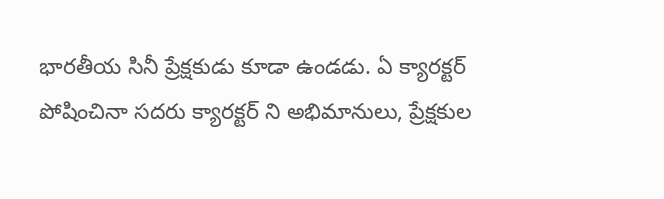భారతీయ సినీ ప్రేక్షకుడు కూడా ఉండడు. ఏ క్యారక్టర్ పోషించినా సదరు క్యారక్టర్ ని అభిమానులు, ప్రేక్షకుల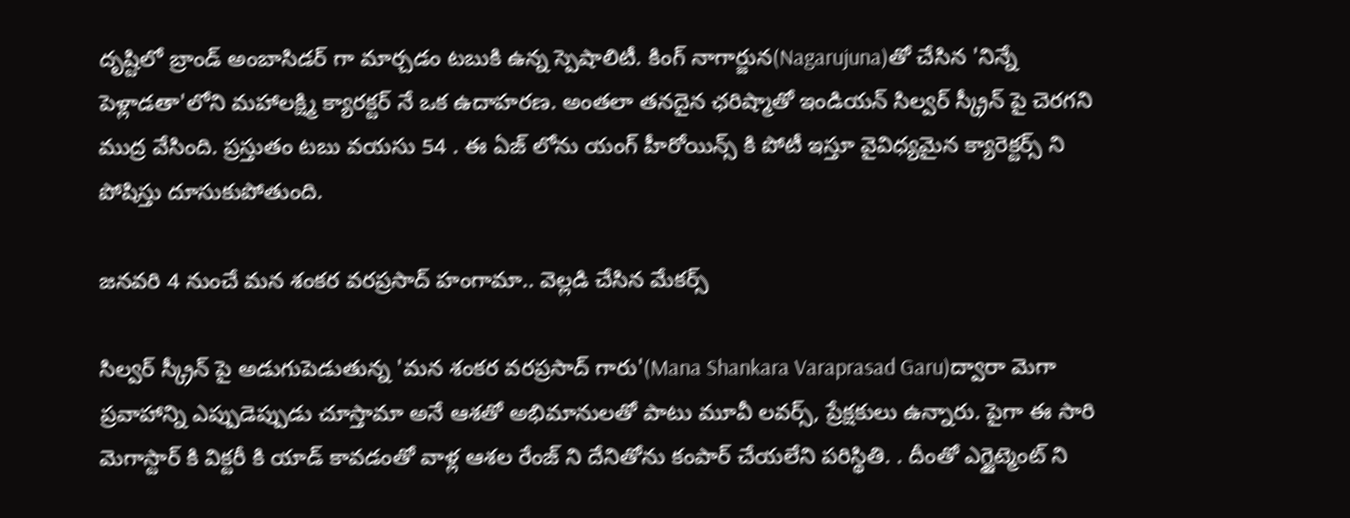దృష్టిలో బ్రాండ్ అంబాసిడర్ గా మార్చడం టబుకి ఉన్న స్పెషాలిటీ. కింగ్ నాగార్జున(Nagarujuna)తో చేసిన 'నిన్నే పెళ్లాడతా'లోని మహాలక్ష్మి క్యారక్టర్ నే ఒక ఉదాహరణ. అంతలా తనదైన ఛరిష్మాతో ఇండియన్ సిల్వర్ స్క్రీన్ పై చెరగని ముద్ర వేసింది. ప్రస్తుతం టబు వయసు 54 . ఈ ఏజ్ లోను యంగ్ హీరోయిన్స్ కి పోటీ ఇస్తూ వైవిధ్యమైన క్యారెక్టర్స్ ని పోషిస్తు దూసుకుపోతుంది.

జనవరి 4 నుంచే మన శంకర వరప్రసాద్ హంగామా.. వెల్లడి చేసిన మేకర్స్

సిల్వర్ స్క్రీన్ పై అడుగుపెడుతున్న 'మన శంకర వరప్రసాద్ గారు'(Mana Shankara Varaprasad Garu)ద్వారా మెగా ప్రవాహాన్ని ఎప్పుడెప్పుడు చూస్తామా అనే ఆశతో అభిమానులతో పాటు మూవీ లవర్స్, ప్రేక్షకులు ఉన్నారు. పైగా ఈ సారి  మెగాస్టార్ కి విక్టరీ కి యాడ్ కావడంతో వాళ్ల ఆశల రేంజ్ ని దేనితోను కంపార్ చేయలేని పరిస్థితి. . దీంతో ఎగ్జైట్మెంట్ ని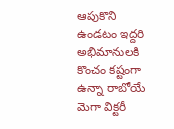ఆపుకొని ఉండటం ఇద్దరి అభిమానులకి  కొంచం కష్టంగా ఉన్నా రాబోయే మెగా విక్టరీ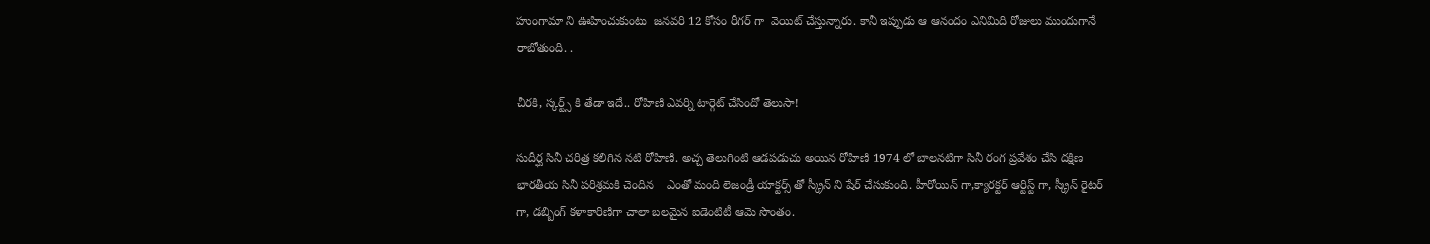హుంగామా ని ఊహించుకుంటు  జనవరి 12 కోసం రీగర్ గా  వెయిట్ చేస్తున్నారు. కానీ ఇప్పుడు ఆ ఆనందం ఎనిమిది రోజులు ముందుగానే రాబోతుంది. .

చీరకి, స్కర్ట్స్ కి తేడా ఇదే.. రోహిణి ఎవర్ని టార్గెట్ చేసిందో తెలుసా!

సుదీర్ఘ సినీ చరిత్ర కలిగిన నటి రోహిణి. అచ్చ తెలుగింటి ఆడపడుచు అయిన రోహిణి 1974 లో బాలనటిగా సినీ రంగ ప్రవేశం చేసి దక్షిణ భారతీయ సినీ పరిశ్రమకి చెందిన    ఎంతో మంది లెజండ్రీ యాక్టర్స్ తో స్క్రీన్ ని షేర్ చేసుకుంది. హీరోయిన్ గా,క్యారక్టర్ ఆర్టిస్ట్ గా, స్క్రీన్ రైటర్ గా, డబ్బింగ్ కళాకారిణిగా చాలా బలమైన ఐడెంటిటీ ఆమె సొంతం.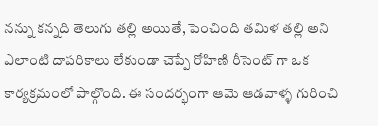నన్ను కన్నది తెలుగు తల్లి అయితే, పెంచింది తమిళ తల్లి అని ఎలాంటి దాపరికాలు లేకుండా చెప్పే రోహిణి రీసెంట్ గా ఒక కార్యక్రమంలో పాల్గొంది. ఈ సందర్భంగా ఆమె ఆడవాళ్ళ గురించి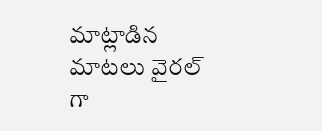మాట్లాడిన మాటలు వైరల్ గా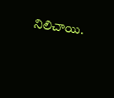నిలిచాయి.